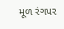મૂળ રંગપર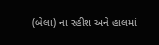(બેલા) ના રહીશ અને હાલમાં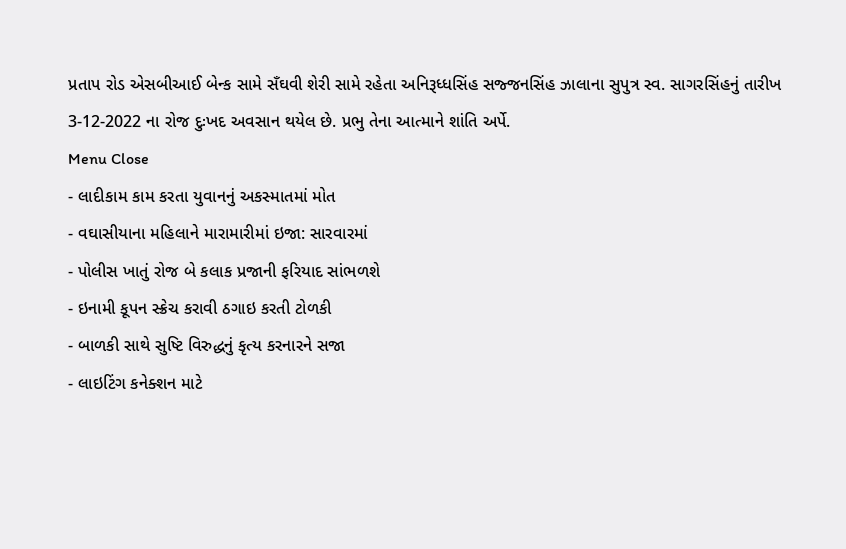પ્રતાપ રોડ એસબીઆઈ બેન્ક સામે સઁઘવી શેરી સામે રહેતા અનિરૂધ્ધસિંહ સજ્જનસિંહ ઝાલાના સુપુત્ર સ્વ. સાગરસિંહનું તારીખ 3-12-2022 ના રોજ દુઃખદ અવસાન થયેલ છે. પ્રભુ તેના આત્માને શાંતિ અર્પે.
Menu Close
- લાદીકામ કામ કરતા યુવાનનું અકસ્માતમાં મોત
- વઘાસીયાના મહિલાને મારામારીમાં ઇજા: સારવારમાં
- પોલીસ ખાતું રોજ બે કલાક પ્રજાની ફરિયાદ સાંભળશે
- ઇનામી કૂપન સ્ક્રેચ કરાવી ઠગાઇ કરતી ટોળકી
- બાળકી સાથે સુષ્ટિ વિરુદ્ધનું કૃત્ય કરનારને સજા
- લાઇટિંગ કનેક્શન માટે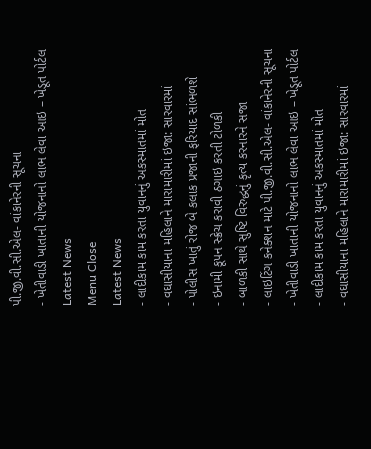પી.જી.વી.સી.એલ- વાંકાનેરની સૂચના
- ખેતીવાડી ખાતાની યોજનાનો લાભ લેવા આઇ – ખેડૂત પોર્ટલ
Latest News
Menu Close
Latest News
- લાદીકામ કામ કરતા યુવાનનું અકસ્માતમાં મોત
- વઘાસીયાના મહિલાને મારામારીમાં ઇજા: સારવારમાં
- પોલીસ ખાતું રોજ બે કલાક પ્રજાની ફરિયાદ સાંભળશે
- ઇનામી કૂપન સ્ક્રેચ કરાવી ઠગાઇ કરતી ટોળકી
- બાળકી સાથે સુષ્ટિ વિરુદ્ધનું કૃત્ય કરનારને સજા
- લાઇટિંગ કનેક્શન માટે પી.જી.વી.સી.એલ- વાંકાનેરની સૂચના
- ખેતીવાડી ખાતાની યોજનાનો લાભ લેવા આઇ – ખેડૂત પોર્ટલ
- લાદીકામ કામ કરતા યુવાનનું અકસ્માતમાં મોત
- વઘાસીયાના મહિલાને મારામારીમાં ઇજા: સારવારમાં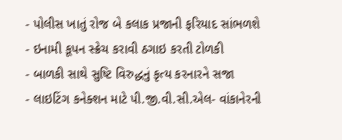- પોલીસ ખાતું રોજ બે કલાક પ્રજાની ફરિયાદ સાંભળશે
- ઇનામી કૂપન સ્ક્રેચ કરાવી ઠગાઇ કરતી ટોળકી
- બાળકી સાથે સુષ્ટિ વિરુદ્ધનું કૃત્ય કરનારને સજા
- લાઇટિંગ કનેક્શન માટે પી.જી.વી.સી.એલ- વાંકાનેરની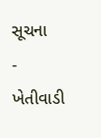સૂચના
- ખેતીવાડી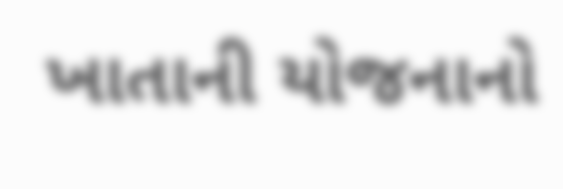ખાતાની યોજનાનો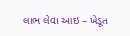લાભ લેવા આઇ – ખેડૂત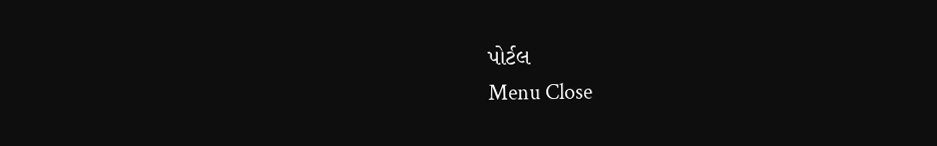પોર્ટલ
Menu Close